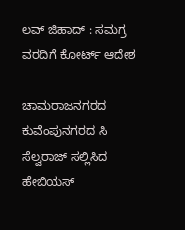ಲವ್ ಜಿಹಾದ್ : ಸಮಗ್ರ ವರದಿಗೆ ಕೋರ್ಟ್ ಆದೇಶ

ಚಾಮರಾಜನಗರದ ಕುವೆಂಪುನಗರದ ಸಿ ಸೆಲ್ವರಾಜ್ ಸಲ್ಲಿಸಿದ ಹೇಬಿಯಸ್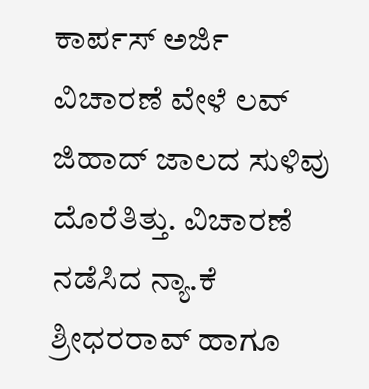ಕಾರ್ಪಸ್ ಅರ್ಜಿ ವಿಚಾರಣೆ ವೇಳೆ ಲವ್ ಜಿಹಾದ್ ಜಾಲದ ಸುಳಿವು ದೊರೆತಿತ್ತು. ವಿಚಾರಣೆ ನಡೆಸಿದ ನ್ಯಾ.ಕೆ ಶ್ರೀಧರರಾವ್ ಹಾಗೂ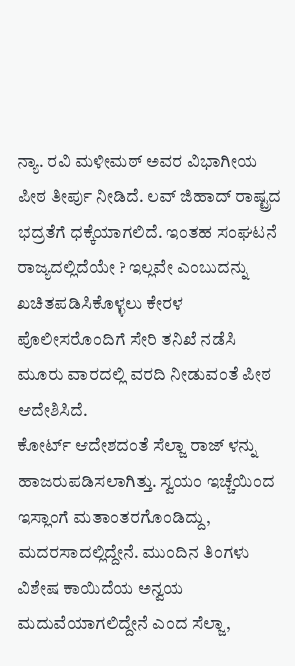ನ್ಯಾ. ರವಿ ಮಳೀಮಠ್ ಅವರ ವಿಭಾಗೀಯ ಪೀಠ ತೀರ್ಪು ನೀಡಿದೆ. ಲವ್ ಜಿಹಾದ್ ರಾಷ್ಟ್ರದ ಭದ್ರತೆಗೆ ಧಕ್ಕೆಯಾಗಲಿದೆ. ಇಂತಹ ಸಂಘಟನೆ ರಾಜ್ಯದಲ್ಲಿದೆಯೇ ? ಇಲ್ಲವೇ ಎಂಬುದನ್ನು ಖಚಿತಪಡಿಸಿಕೊಳ್ಳಲು ಕೇರಳ ಪೊಲೀಸರೊಂದಿಗೆ ಸೇರಿ ತನಿಖೆ ನಡೆಸಿ ಮೂರು ವಾರದಲ್ಲಿ ವರದಿ ನೀಡುವಂತೆ ಪೀಠ ಆದೇಶಿಸಿದೆ.
ಕೋರ್ಟ್ ಆದೇಶದಂತೆ ಸೆಲ್ಜಾ ರಾಜ್ ಳನ್ನು ಹಾಜರುಪಡಿಸಲಾಗಿತ್ತು. ಸ್ವಯಂ ಇಚ್ಚೆಯಿಂದ ಇಸ್ಲಾಂಗೆ ಮತಾಂತರಗೊಂಡಿದ್ದು, ಮದರಸಾದಲ್ಲಿದ್ದೇನೆ. ಮುಂದಿನ ತಿಂಗಳು ವಿಶೇಷ ಕಾಯಿದೆಯ ಅನ್ವಯ ಮದುವೆಯಾಗಲಿದ್ದೇನೆ ಎಂದ ಸೆಲ್ಜಾ,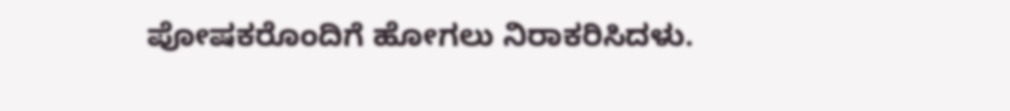ಪೋಷಕರೊಂದಿಗೆ ಹೋಗಲು ನಿರಾಕರಿಸಿದಳು.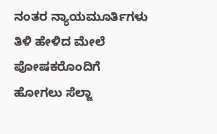ನಂತರ ನ್ಯಾಯಮೂರ್ತಿಗಳು ತಿಳಿ ಹೇಳಿದ ಮೇಲೆ ಪೋಷಕರೊಂದಿಗೆ ಹೋಗಲು ಸೆಲ್ಜಾ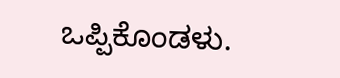ಒಪ್ಪಿಕೊಂಡಳು.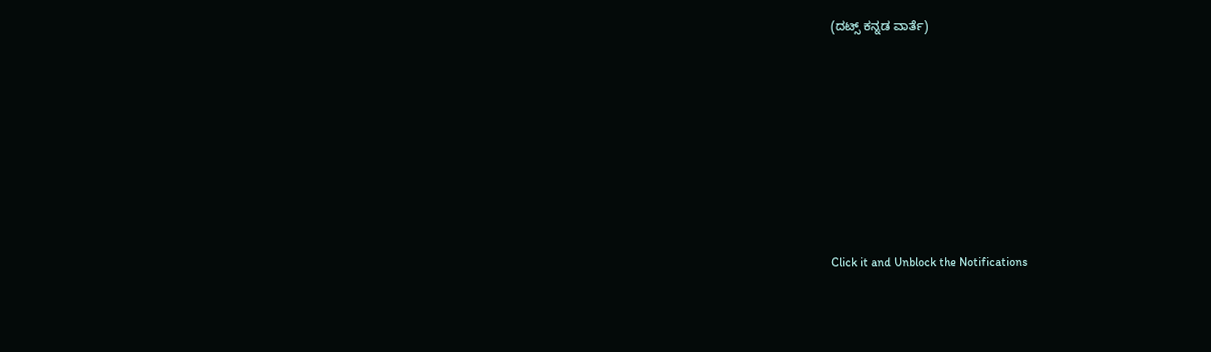(ದಟ್ಸ್ ಕನ್ನಡ ವಾರ್ತೆ)












Click it and Unblock the Notifications